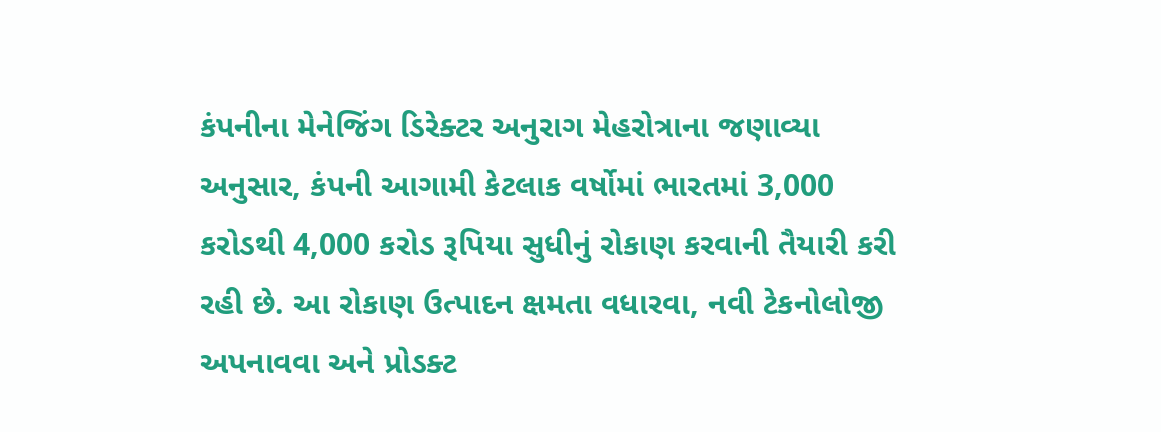કંપનીના મેનેજિંગ ડિરેક્ટર અનુરાગ મેહરોત્રાના જણાવ્યા અનુસાર, કંપની આગામી કેટલાક વર્ષોમાં ભારતમાં 3,000 કરોડથી 4,000 કરોડ રૂપિયા સુધીનું રોકાણ કરવાની તૈયારી કરી રહી છે. આ રોકાણ ઉત્પાદન ક્ષમતા વધારવા, નવી ટેકનોલોજી અપનાવવા અને પ્રોડક્ટ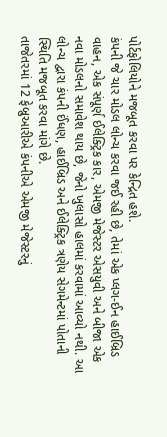પોર્ટફોલિયોને મજબૂત કરવા પર કેન્દ્રિત હશે.
કંપની જે ચાર મોડલ લોન્ચ કરવા જઈ રહી છે, તેમાં એક પ્લગ-ઈન હાઈબ્રિડ વાહન, એક સંપૂર્ણ ઈલેક્ટ્રિક કાર, એમજી મેજેસ્ટર એસયુવી અને બીજા એક નવા મોડલનો સમાવેશ થાય છે, જેનો ખુલાસો હાલમાં કરવામાં આવ્યો નથી. આ લોન્ચ દ્વારા કંપની ઈંધણ, હાઈબ્રિડ અને ઈલેક્ટ્રિક ત્રણેય સેગમેન્ટમાં પોતાની સ્થિતિ મજબૂત કરવા માંગે છે.
તાજેતરમાં 12 ફેબ્રુઆરીએ કંપનીએ એમજી મેજેસ્ટરનું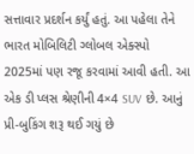સત્તાવાર પ્રદર્શન કર્યું હતું. આ પહેલા તેને ભારત મોબિલિટી ગ્લોબલ એક્સ્પો 2025માં પણ રજૂ કરવામાં આવી હતી. આ એક ડી પ્લસ શ્રેણીની 4×4 SUV છે. આનું પ્રી-બુકિંગ શરૂ થઈ ગયું છે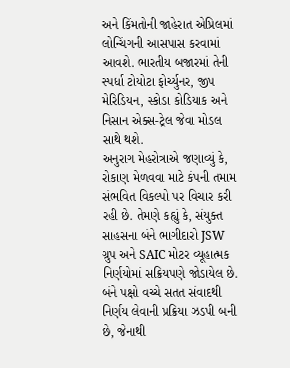અને કિંમતોની જાહેરાત એપ્રિલમાં લોન્ચિંગની આસપાસ કરવામાં આવશે. ભારતીય બજારમાં તેની સ્પર્ધા ટોયોટા ફોર્ચ્યુનર, જીપ મેરિડિયન, સ્કોડા કોડિયાક અને નિસાન એક્સ-ટ્રેલ જેવા મોડલ સાથે થશે.
અનુરાગ મેહરોત્રાએ જણાવ્યું કે, રોકાણ મેળવવા માટે કંપની તમામ સંભવિત વિકલ્પો પર વિચાર કરી રહી છે. તેમણે કહ્યું કે, સંયુક્ત સાહસના બંને ભાગીદારો JSW ગ્રુપ અને SAIC મોટર વ્યૂહાત્મક નિર્ણયોમાં સક્રિયપણે જોડાયેલ છે. બંને પક્ષો વચ્ચે સતત સંવાદથી નિર્ણય લેવાની પ્રક્રિયા ઝડપી બની છે, જેનાથી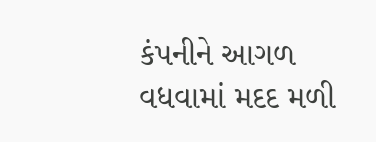કંપનીને આગળ વધવામાં મદદ મળી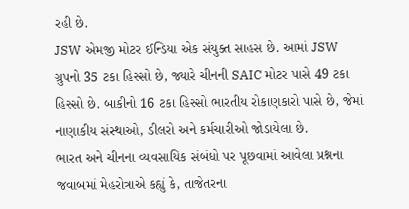રહી છે.
JSW એમજી મોટર ઈન્ડિયા એક સંયુક્ત સાહસ છે. આમાં JSW ગ્રુપનો 35 ટકા હિસ્સો છે, જ્યારે ચીનની SAIC મોટર પાસે 49 ટકા હિસ્સો છે. બાકીનો 16 ટકા હિસ્સો ભારતીય રોકાણકારો પાસે છે, જેમાં નાણાકીય સંસ્થાઓ, ડીલરો અને કર્મચારીઓ જોડાયેલા છે.
ભારત અને ચીનના વ્યવસાયિક સંબંધો પર પૂછવામાં આવેલા પ્રશ્નના જવાબમાં મેહરોત્રાએ કહ્યું કે, તાજેતરના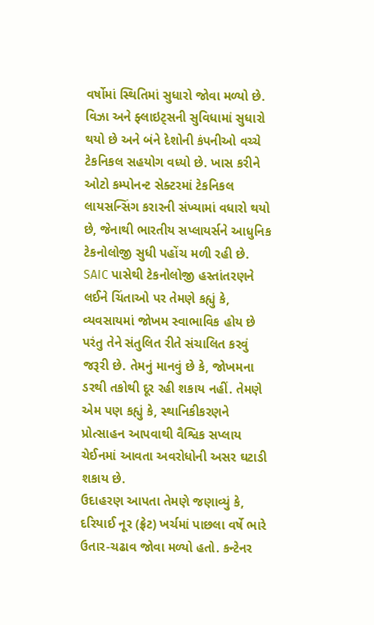વર્ષોમાં સ્થિતિમાં સુધારો જોવા મળ્યો છે. વિઝા અને ફ્લાઇટ્સની સુવિધામાં સુધારો થયો છે અને બંને દેશોની કંપનીઓ વચ્ચે ટેકનિકલ સહયોગ વધ્યો છે. ખાસ કરીને ઓટો કમ્પોનન્ટ સેક્ટરમાં ટેકનિકલ લાયસન્સિંગ કરારની સંખ્યામાં વધારો થયો છે, જેનાથી ભારતીય સપ્લાયર્સને આધુનિક ટેકનોલોજી સુધી પહોંચ મળી રહી છે.
SAIC પાસેથી ટેકનોલોજી હસ્તાંતરણને લઈને ચિંતાઓ પર તેમણે કહ્યું કે, વ્યવસાયમાં જોખમ સ્વાભાવિક હોય છે પરંતુ તેને સંતુલિત રીતે સંચાલિત કરવું જરૂરી છે. તેમનું માનવું છે કે, જોખમના ડરથી તકોથી દૂર રહી શકાય નહીં. તેમણે એમ પણ કહ્યું કે, સ્થાનિકીકરણને પ્રોત્સાહન આપવાથી વૈશ્વિક સપ્લાય ચેઈનમાં આવતા અવરોધોની અસર ઘટાડી શકાય છે.
ઉદાહરણ આપતા તેમણે જણાવ્યું કે, દરિયાઈ નૂર (ફ્રેટ) ખર્ચમાં પાછલા વર્ષે ભારે ઉતાર-ચઢાવ જોવા મળ્યો હતો. કન્ટેનર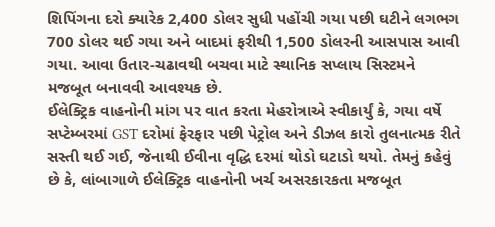શિપિંગના દરો ક્યારેક 2,400 ડોલર સુધી પહોંચી ગયા પછી ઘટીને લગભગ 700 ડોલર થઈ ગયા અને બાદમાં ફરીથી 1,500 ડોલરની આસપાસ આવી ગયા. આવા ઉતાર-ચઢાવથી બચવા માટે સ્થાનિક સપ્લાય સિસ્ટમને મજબૂત બનાવવી આવશ્યક છે.
ઈલેક્ટ્રિક વાહનોની માંગ પર વાત કરતા મેહરોત્રાએ સ્વીકાર્યું કે, ગયા વર્ષે સપ્ટેમ્બરમાં GST દરોમાં ફેરફાર પછી પેટ્રોલ અને ડીઝલ કારો તુલનાત્મક રીતે સસ્તી થઈ ગઈ, જેનાથી ઈવીના વૃદ્ધિ દરમાં થોડો ઘટાડો થયો. તેમનું કહેવું છે કે, લાંબાગાળે ઈલેક્ટ્રિક વાહનોની ખર્ચ અસરકારકતા મજબૂત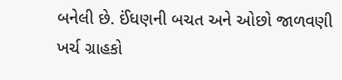બનેલી છે. ઈંધણની બચત અને ઓછો જાળવણી ખર્ચ ગ્રાહકો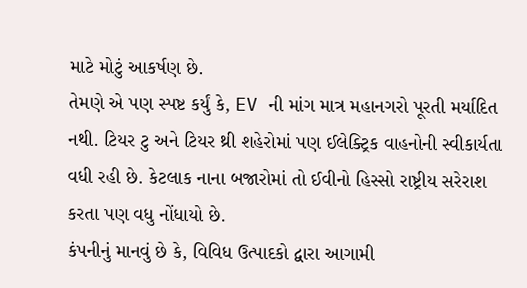માટે મોટું આકર્ષણ છે.
તેમણે એ પણ સ્પષ્ટ કર્યું કે, EV ની માંગ માત્ર મહાનગરો પૂરતી મર્યાદિત નથી. ટિયર ટુ અને ટિયર થ્રી શહેરોમાં પણ ઈલેક્ટ્રિક વાહનોની સ્વીકાર્યતા વધી રહી છે. કેટલાક નાના બજારોમાં તો ઈવીનો હિસ્સો રાષ્ટ્રીય સરેરાશ કરતા પણ વધુ નોંધાયો છે.
કંપનીનું માનવું છે કે, વિવિધ ઉત્પાદકો દ્વારા આગામી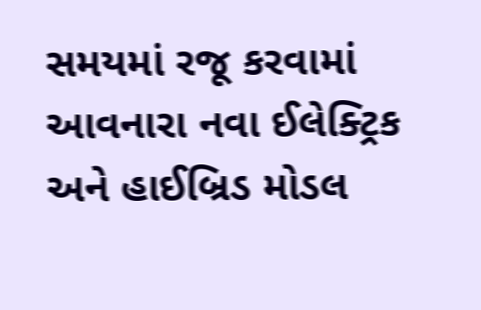સમયમાં રજૂ કરવામાં આવનારા નવા ઈલેક્ટ્રિક અને હાઈબ્રિડ મોડલ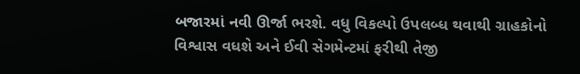બજારમાં નવી ઊર્જા ભરશે. વધુ વિકલ્પો ઉપલબ્ધ થવાથી ગ્રાહકોનો વિશ્વાસ વધશે અને ઈવી સેગમેન્ટમાં ફરીથી તેજી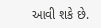આવી શકે છે.